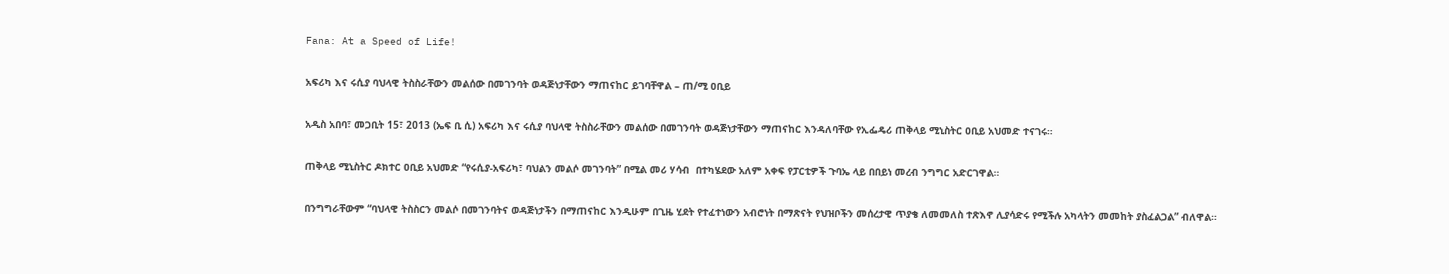Fana: At a Speed of Life!

አፍሪካ እና ሩሲያ ባህላዊ ትስስራቸውን መልሰው በመገንባት ወዳጅነታቸውን ማጠናከር ይገባቸዋል – ጠ/ሚ ዐቢይ

አዲስ አበባ፣ መጋቢት 15፣ 2013 (ኤፍ ቢ ሲ) አፍሪካ እና ሩሲያ ባህላዊ ትስስራቸውን መልሰው በመገንባት ወዳጅነታቸውን ማጠናከር እንዳለባቸው የኢፌዴሪ ጠቅላይ ሚኒስትር ዐቢይ አህመድ ተናገሩ።

ጠቅላይ ሚኒስትር ዶክተር ዐቢይ አህመድ “የሩሲያ-አፍሪካ፣ ባህልን መልሶ መገንባት” በሚል መሪ ሃሳብ  በተካሄደው አለም አቀፍ የፓርቲዎች ጉባኤ ላይ በበይነ መረብ ንግግር አድርገዋል።

በንግግራቸውም “ባህላዊ ትስስርን መልሶ በመገንባትና ወዳጅነታችን በማጠናከር እንዲሁም በጊዜ ሂደት የተፈተነውን አብሮነት በማጽናት የህዝቦችን መሰረታዊ ጥያቄ ለመመለስ ተጽእኖ ሊያሳድሩ የሚችሉ አካላትን መመከት ያስፈልጋል” ብለዋል።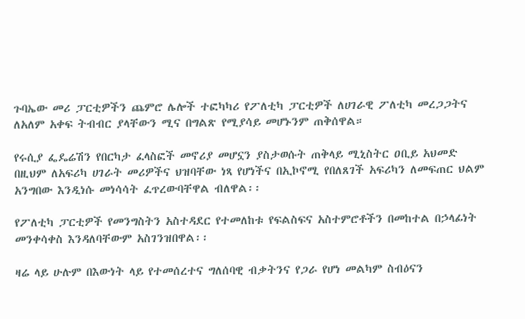ጉባኤው መሪ ፓርቲዎችን ጨምሮ ሌሎች ተፎካካሪ የፖለቲካ ፓርቲዎች ለሀገራዊ ፖለቲካ መረጋጋትና ለአለም አቀፍ ትብብር ያላቸውን ሚና በግልጽ የሚያሳይ መሆኑንም ጠቅሰዋል።

የሩሲያ ፌዴሬሽን የበርካታ ፈላስፎች መኖሪያ መሆኗን ያስታወሱት ጠቅላይ ሚኒስትር ዐቢይ አህመድ በዚህም ለአፍሪካ ሀገራት መሪዎችና ህዝባቸው ነጻ የሆነችና በኢኮኖሚ የበለጸገች አፍሪካን ለመፍጠር ህልም አንግበው እንዲነሱ መነሳሳት ፈጥረውባቸዋል ብለዋል፡፡

የፖለቲካ ፓርቲዎች የመንግስትን አስተዳደር የተመለከቱ የፍልስፍና አስተምሮቶችን በመከተል በኃላፊነት መንቀሳቀስ እንዳለባቸውም አስገንዝበዋል፡፡

ዛሬ ላይ ሁሉም በእውነት ላይ የተመሰረተና ግለሰባዊ ብቃትንና የጋራ የሆነ መልካም ስብዕናን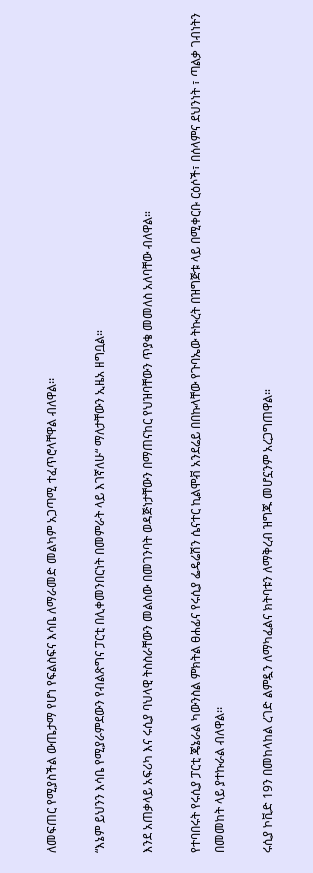ለመፍጠር የሚያስችል ውጤታማ የሆነ የፍልስፍና እሳቤ ለማራመድ መልካም አጋጣሚ ተፈጥሮላቸዋል ብለዋል፡፡

“እኔም ይህንን እሳቤ የሚያራምደውን የብልጽግና ፓርቲ በሊቀመንበርነት በመምራት ላይ እገኛለሁ“ ማለታቸውን ኢዜአ ዘግቧል።

እንደ አጠቃላይ አፍሪካ እና ሩሲያ ባህላዊ ትስስራቸውን መልሰው በመገንባት ወዳጅነታቸውን በማጠናከር የህዝባቸውን ጥያቄ መመለስ አለባቸው ብለዋል።

የተባበሩት የሩሲያ ፓርቲ ጄኔራል ካውንስል ምክትል ፀሐፊና የሩሲያ ፌዴሬሽን ሴናተር ኪልሞቭ አንደሬይ በበኩላቸው የጉባኤው ትኩረት በዝግጅቱ ላይ በሚቀርቡ ርዕሶች፣ በሰላምና ደህንነት ፣ ጣልቃ ገብነትን በመመከት ላይ ያተኩራል ብለዋል፡፡

ሩሲያ ኮቪድ 19ን በመከላከል ረገድ ልምዷን ለማካፈልና ክትባቱን ለማቅረብ ዝግጁ መሆኗንም አረጋግጠዋል።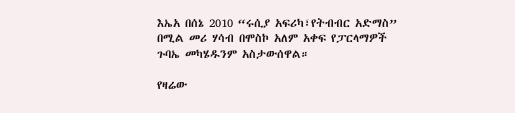እኤአ በሰኔ 2010 “ሩሲያ አፍሪካ፣የትብብር አድማስ” በሚል መሪ ሃሳብ በሞስኮ አለም አቀፍ የፓርላማዎች ጉባኤ መካሄዱንም አስታውሰዋል።

የዛሬው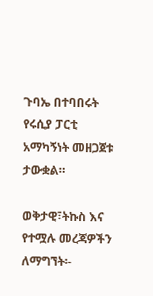ጉባኤ በተባበሩት የሩሲያ ፓርቲ አማካኝነት መዘጋጀቱ ታውቋል።

ወቅታዊ፣ትኩስ እና የተሟሉ መረጃዎችን ለማግኘት፡-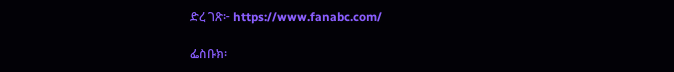ድረ ገጽ፦ https://www.fanabc.com/

ፌስቡክ፡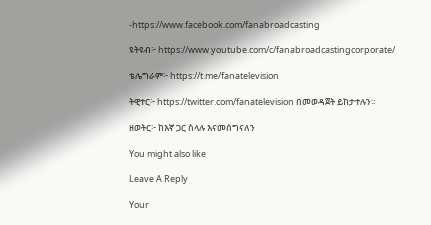-https://www.facebook.com/fanabroadcasting

ዩትዩብ፦ https://www.youtube.com/c/fanabroadcastingcorporate/

ቴሌግራም፦ https://t.me/fanatelevision

ትዊተር፦ https://twitter.com/fanatelevision በመወዳጀት ይከታተሉን፡፡

ዘወትር፦ ከእኛ ጋር ስላሉ እናመሰግናለን

You might also like

Leave A Reply

Your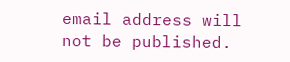email address will not be published.